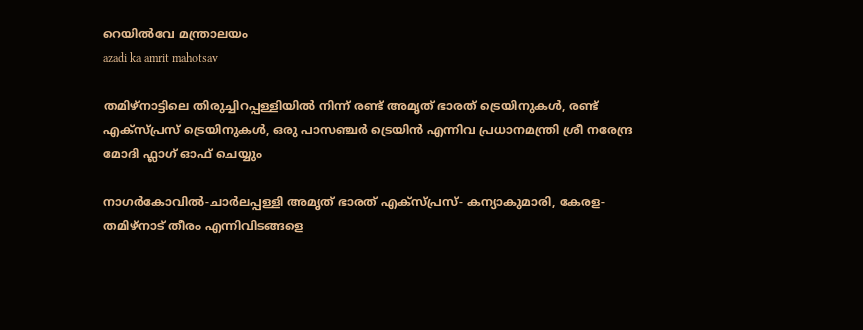റെയില്‍വേ മന്ത്രാലയം
azadi ka amrit mahotsav

തമിഴ്‌നാട്ടിലെ തിരുച്ചിറപ്പള്ളിയിൽ നിന്ന് രണ്ട് അമൃത് ഭാരത് ട്രെയിനുകൾ, രണ്ട് എക്‌സ്പ്രസ് ട്രെയിനുകൾ, ഒരു പാസഞ്ചർ ട്രെയിൻ എന്നിവ പ്രധാനമന്ത്രി ശ്രീ നരേന്ദ്ര മോദി ഫ്ലാഗ് ഓഫ് ചെയ്യും

നാഗർകോവിൽ-ചാർലപ്പള്ളി അമൃത് ഭാരത് എക്സ്പ്രസ്- കന്യാകുമാരി, കേരള-തമിഴ്‌നാട് തീരം എന്നിവിടങ്ങളെ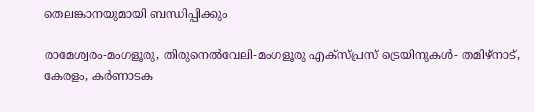തെലങ്കാനയുമായി ബന്ധിപ്പിക്കും

രാമേശ്വരം-മംഗളൂരു, തിരുനെൽവേലി-മംഗളൂരു എക്സ്പ്രസ് ട്രെയിനുകൾ- തമിഴ്‌നാട്, കേരളം, കർണാടക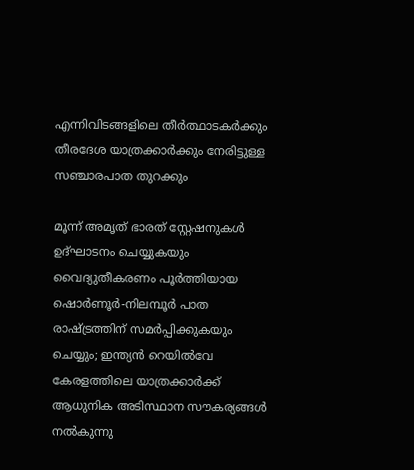എന്നിവിടങ്ങളിലെ തീർത്ഥാടകർക്കും തീരദേശ യാത്രക്കാർക്കും നേരിട്ടുള്ള സഞ്ചാരപാത തുറക്കും

മൂന്ന് അമൃത് ഭാരത് സ്റ്റേഷനുകൾ ഉദ്ഘാടനം ചെയ്യുകയും വൈദ്യുതീകരണം പൂർത്തിയായ ഷൊർണൂർ-നിലമ്പൂർ പാത രാഷ്ട്രത്തിന് സമർപ്പിക്കുകയും ചെയ്യും; ഇന്ത്യൻ റെയിൽവേ കേരളത്തിലെ യാത്രക്കാർക്ക് ആധുനിക അടിസ്ഥാന സൗകര്യങ്ങൾ നൽകുന്നു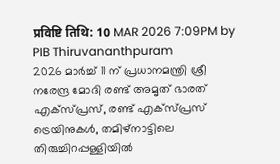प्रविष्टि तिथि: 10 MAR 2026 7:09PM by PIB Thiruvananthpuram
2026 മാർച്ച് 11 ന് പ്രധാനമന്ത്രി ശ്രീ നരേന്ദ്ര മോദി രണ്ട് അമൃത് ഭാരത് എക്സ്പ്രസ്, രണ്ട് എക്സ്പ്രസ് ട്രെയിനുകൾ, തമിഴ്‌നാട്ടിലെ തിരുച്ചിറപ്പള്ളിയിൽ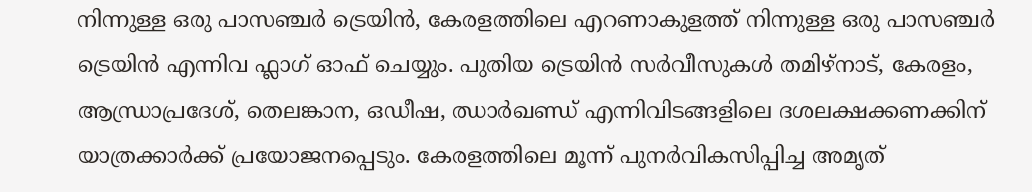നിന്നുള്ള ഒരു പാസഞ്ചർ ട്രെയിൻ, കേരളത്തിലെ എറണാകുളത്ത് നിന്നുള്ള ഒരു പാസഞ്ചർ ട്രെയിൻ എന്നിവ ഫ്ലാഗ് ഓഫ് ചെയ്യും. പുതിയ ട്രെയിൻ സർവീസുകൾ തമിഴ്‌നാട്, കേരളം, ആന്ധ്രാപ്രദേശ്, തെലങ്കാന, ഒഡീഷ, ഝാർഖണ്ഡ് എന്നിവിടങ്ങളിലെ ദശലക്ഷക്കണക്കിന് യാത്രക്കാർക്ക് പ്രയോജനപ്പെടും. കേരളത്തിലെ മൂന്ന് പുനർവികസിപ്പിച്ച അമൃത്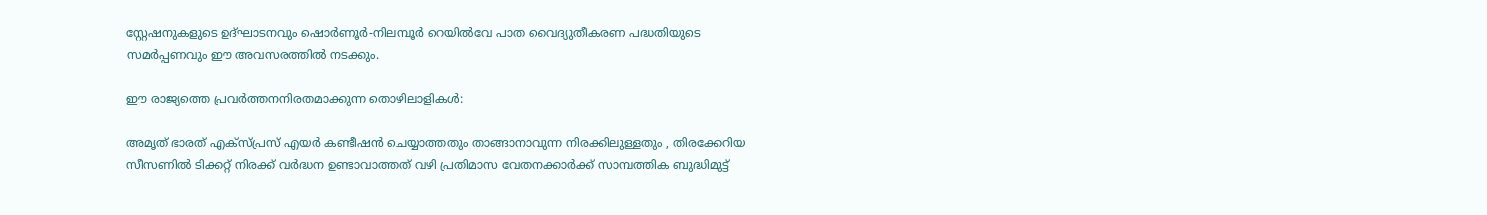സ്റ്റേഷനുകളുടെ ഉദ്ഘാടനവും ഷൊർണൂർ-നിലമ്പൂർ റെയിൽവേ പാത വൈദ്യുതീകരണ പദ്ധതിയുടെ സമർപ്പണവും ഈ അവസരത്തിൽ നടക്കും.

ഈ രാജ്യത്തെ പ്രവർത്തനനിരതമാക്കുന്ന തൊഴിലാളികൾ:

അമൃത് ഭാരത് എക്സ്പ്രസ് എയർ കണ്ടീഷൻ ചെയ്യാത്തതും താങ്ങാനാവുന്ന നിരക്കിലുള്ളതും , തിരക്കേറിയ സീസണിൽ ടിക്കറ്റ് നിരക്ക് വർദ്ധന ഉണ്ടാവാത്തത് വഴി പ്രതിമാസ വേതനക്കാർക്ക് സാമ്പത്തിക ബുദ്ധിമുട്ട്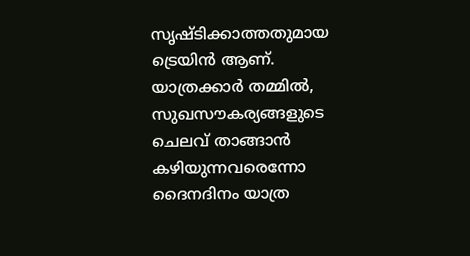സൃഷ്ടിക്കാത്തതുമായ ട്രെയിൻ ആണ്. യാത്രക്കാർ തമ്മിൽ, സുഖസൗകര്യങ്ങളുടെ ചെലവ് താങ്ങാൻ കഴിയുന്നവരെന്നോ ദൈനദിനം യാത്ര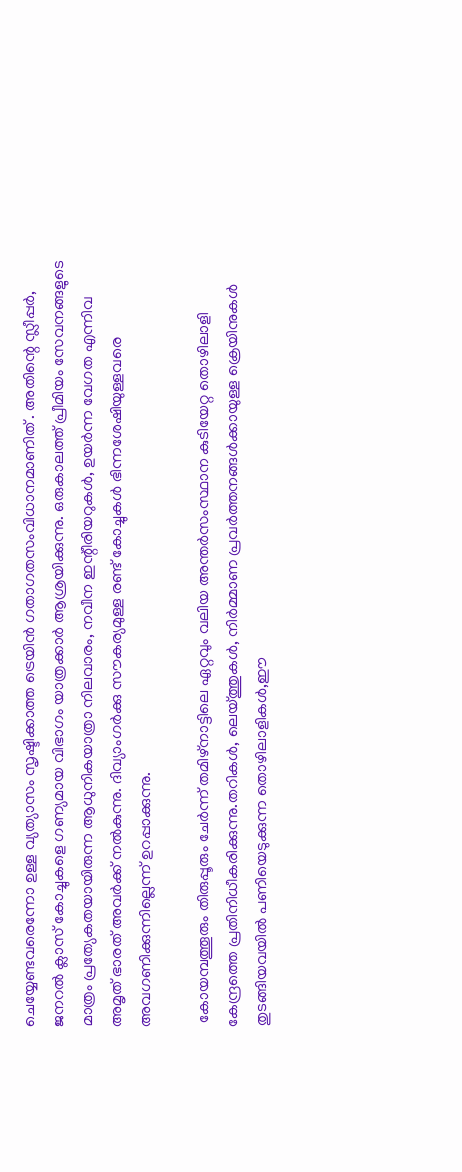ചെയ്യേണ്ടവരെന്നോ ഉള്ള വ്യത്യാസം സൃഷ്ടിക്കാത്ത ട്രെയിൻ ഗതാഗതസംവിധാനമാണിത് . അതിന്റെ സ്ലീപ്പർ, ജനറൽ ക്ലാസ് കോച്ചുകളെ ഗണ്യമായ വിഭാഗം യാത്രക്കാർ ആശ്രയിക്കുന്നു. ഒരുകാലത്ത് പ്രീമിയം സേവനങ്ങളുടെ മാത്രം പ്രത്യേകതയായിരുന്ന ആധുനികയാത്രാ നിലവാരം, നവീന ഇന്റീരിയറുകൾ, ഉയർന്ന വേഗത എന്നിവ അമൃത് ഭാരത് അവർക്ക് നൽകുന്നു. ദിവ്യാംഗർക്കു സൗകര്യമുള്ള രണ്ട് കോച്ചുകൾ ഭിന്നശേഷിയുള്ളവരെ അവഗണിക്കുന്നില്ലെന്ന് ഉറപ്പാക്കുന്നു.

 കോയമ്പത്തൂരും തിരുപ്പൂരും ചേർന്ന് തമിഴ്‌നാട്ടിലെ ഏറ്റവും വലിയ അന്തർസംസ്ഥാന കുടിയേറ്റ തൊഴിലാളി കേന്ദ്രത്തെ പ്രതിനിധീകരിക്കുന്നു.തറികൾ, ലെയ്ത്തുകൾ, നിർമ്മാണ പ്രവർത്തനങ്ങൾക്കായുള്ള ക്രെയിനുകൾ തുടങ്ങിയവയിൽ പണിയെടുക്കുന്ന തൊഴിലാളികൾ,ഈ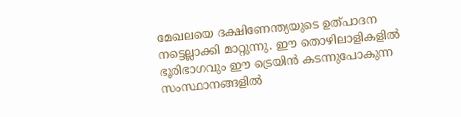മേഖലയെ ദക്ഷിണേന്ത്യയുടെ ഉത്പാദന നട്ടെല്ലാക്കി മാറ്റുന്നു. ഈ തൊഴിലാളികളിൽ ഭൂരിഭാഗവും ഈ ട്രെയിൻ കടന്നുപോകുന്ന സംസ്ഥാനങ്ങളിൽ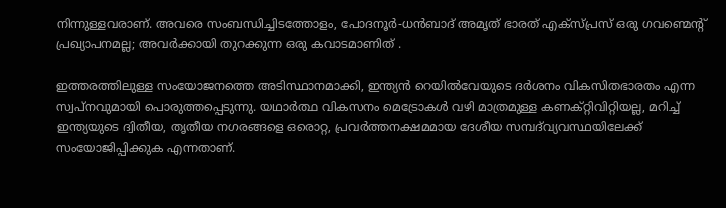നിന്നുള്ളവരാണ്. അവരെ സംബന്ധിച്ചിടത്തോളം, പോദനൂർ-ധൻബാദ് അമൃത് ഭാരത് എക്സ്പ്രസ് ഒരു ഗവണ്മെന്റ് പ്രഖ്യാപനമല്ല; അവർക്കായി തുറക്കുന്ന ഒരു കവാടമാണിത് .

ഇത്തരത്തിലുള്ള സംയോജനത്തെ അടിസ്ഥാനമാക്കി, ഇന്ത്യൻ റെയിൽവേയുടെ ദർശനം വികസിതഭാരതം എന്ന സ്വപ്നവുമായി പൊരുത്തപ്പെടുന്നു. യഥാർത്ഥ വികസനം മെട്രോകൾ വഴി മാത്രമുള്ള കണക്റ്റിവിറ്റിയല്ല, മറിച്ച് ഇന്ത്യയുടെ ദ്വിതീയ, തൃതീയ നഗരങ്ങളെ ഒരൊറ്റ, പ്രവർത്തനക്ഷമമായ ദേശീയ സമ്പദ്‌വ്യവസ്ഥയിലേക്ക് സംയോജിപ്പിക്കുക എന്നതാണ്.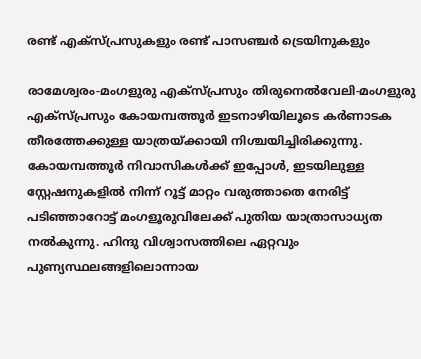രണ്ട് എക്സ്പ്രസുകളും രണ്ട് പാസഞ്ചർ ട്രെയിനുകളും

രാമേശ്വരം-മംഗളുരു എക്സ്പ്രസും തിരുനെൽവേലി-മംഗളുരു എക്സ്പ്രസും കോയമ്പത്തൂർ ഇടനാഴിയിലൂടെ കർണാടക തീരത്തേക്കുള്ള യാത്രയ്ക്കായി നിശ്ചയിച്ചിരിക്കുന്നു. കോയമ്പത്തൂർ നിവാസികൾക്ക് ഇപ്പോൾ, ഇടയിലുള്ള സ്റ്റേഷനുകളിൽ നിന്ന് റൂട്ട് മാറ്റം വരുത്താതെ നേരിട്ട് പടിഞ്ഞാറോട്ട് മംഗളൂരുവിലേക്ക് പുതിയ യാത്രാസാധ്യത നൽകുന്നു. ഹിന്ദു വിശ്വാസത്തിലെ ഏറ്റവും പുണ്യസ്ഥലങ്ങളിലൊന്നായ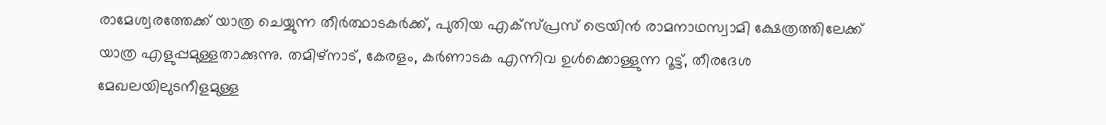രാമേശ്വരത്തേക്ക് യാത്ര ചെയ്യുന്ന തീർത്ഥാടകർക്ക്, പുതിയ എക്സ്പ്രസ് ട്രെയിൻ രാമനാഥസ്വാമി ക്ഷേത്രത്തിലേക്ക് യാത്ര എളുപ്പമുള്ളതാക്കുന്നു. തമിഴ്‌നാട്, കേരളം, കർണാടക എന്നിവ ഉൾക്കൊള്ളുന്ന റൂട്ട്, തീരദേശ മേഖലയിലുടനീളമുള്ള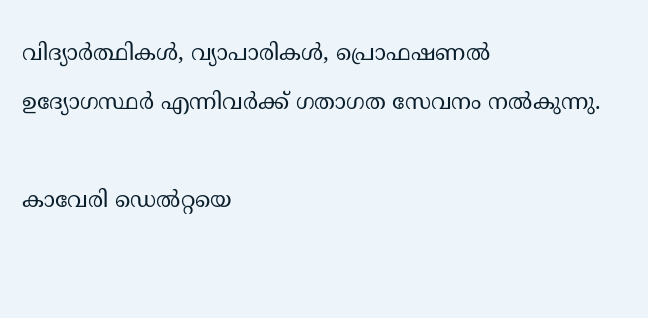വിദ്യാർത്ഥികൾ, വ്യാപാരികൾ, പ്രൊഫഷണൽ ഉദ്യോഗസ്ഥർ എന്നിവർക്ക് ഗതാഗത സേവനം നൽകുന്നു.

കാവേരി ഡെൽറ്റയെ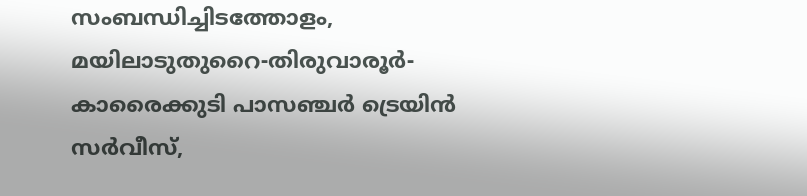സംബന്ധിച്ചിടത്തോളം, മയിലാടുതുറൈ-തിരുവാരൂർ-കാരൈക്കുടി പാസഞ്ചർ ട്രെയിൻ സർവീസ്,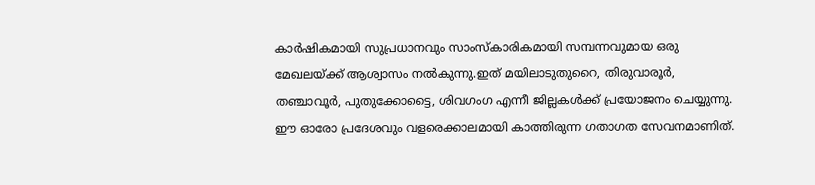കാർഷികമായി സുപ്രധാനവും സാംസ്കാരികമായി സമ്പന്നവുമായ ഒരു മേഖലയ്ക്ക് ആശ്വാസം നൽകുന്നു.ഇത് മയിലാടുതുറൈ, തിരുവാരൂർ, തഞ്ചാവൂർ, പുതുക്കോട്ടൈ, ശിവഗംഗ എന്നീ ജില്ലകൾക്ക് പ്രയോജനം ചെയ്യുന്നു. ഈ ഓരോ പ്രദേശവും വളരെക്കാലമായി കാത്തിരുന്ന ഗതാഗത സേവനമാണിത്.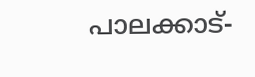പാലക്കാട്-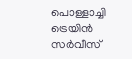പൊള്ളാച്ചി ട്രെയിൻ സർവീസ്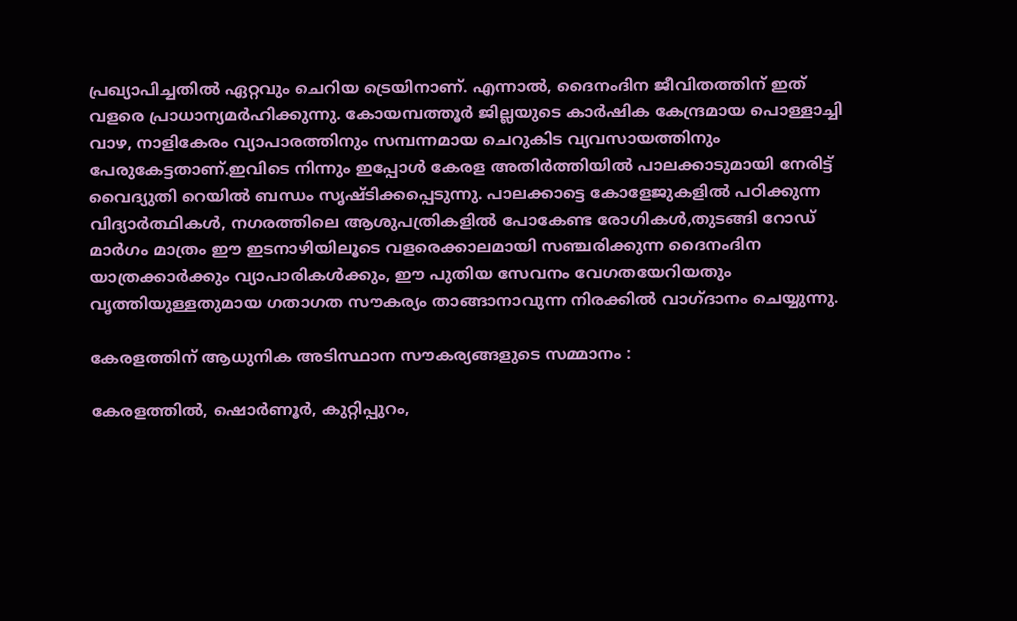പ്രഖ്യാപിച്ചതിൽ ഏറ്റവും ചെറിയ ട്രെയിനാണ്. എന്നാൽ, ദൈനംദിന ജീവിതത്തിന് ഇത് വളരെ പ്രാധാന്യമർഹിക്കുന്നു. കോയമ്പത്തൂർ ജില്ലയുടെ കാർഷിക കേന്ദ്രമായ പൊള്ളാച്ചി വാഴ, നാളികേരം വ്യാപാരത്തിനും സമ്പന്നമായ ചെറുകിട വ്യവസായത്തിനും പേരുകേട്ടതാണ്.ഇവിടെ നിന്നും ഇപ്പോൾ കേരള അതിർത്തിയിൽ പാലക്കാടുമായി നേരിട്ട് വൈദ്യുതി റെയിൽ ബന്ധം സൃഷ്ടിക്കപ്പെടുന്നു. പാലക്കാട്ടെ കോളേജുകളിൽ പഠിക്കുന്ന വിദ്യാർത്ഥികൾ, നഗരത്തിലെ ആശുപത്രികളിൽ പോകേണ്ട രോഗികൾ,തുടങ്ങി റോഡ് മാർഗം മാത്രം ഈ ഇടനാഴിയിലൂടെ വളരെക്കാലമായി സഞ്ചരിക്കുന്ന ദൈനംദിന യാത്രക്കാർക്കും വ്യാപാരികൾക്കും, ഈ പുതിയ സേവനം വേഗതയേറിയതും വൃത്തിയുള്ളതുമായ ഗതാഗത സൗകര്യം താങ്ങാനാവുന്ന നിരക്കിൽ വാഗ്ദാനം ചെയ്യുന്നു.

കേരളത്തിന് ആധുനിക അടിസ്ഥാന സൗകര്യങ്ങളുടെ സമ്മാനം :

കേരളത്തിൽ, ഷൊർണൂർ, കുറ്റിപ്പുറം,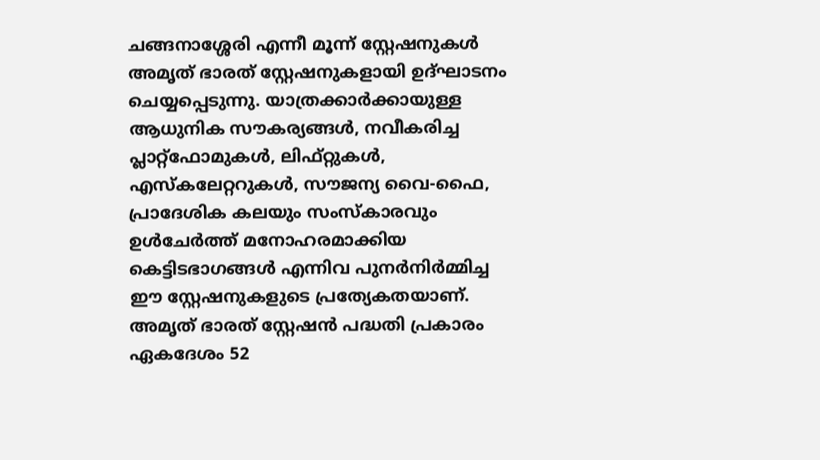ചങ്ങനാശ്ശേരി എന്നീ മൂന്ന് സ്റ്റേഷനുകൾ അമൃത് ഭാരത് സ്റ്റേഷനുകളായി ഉദ്ഘാടനം ചെയ്യപ്പെടുന്നു. യാത്രക്കാർക്കായുള്ള ആധുനിക സൗകര്യങ്ങൾ, നവീകരിച്ച പ്ലാറ്റ്‌ഫോമുകൾ, ലിഫ്റ്റുകൾ, എസ്‌കലേറ്ററുകൾ, സൗജന്യ വൈ-ഫൈ, പ്രാദേശിക കലയും സംസ്‌കാരവും ഉൾചേർത്ത് മനോഹരമാക്കിയ  കെട്ടിടഭാഗങ്ങൾ എന്നിവ പുനർനിർമ്മിച്ച ഈ സ്റ്റേഷനുകളുടെ പ്രത്യേകതയാണ്. അമൃത് ഭാരത് സ്റ്റേഷൻ പദ്ധതി പ്രകാരം ഏകദേശം 52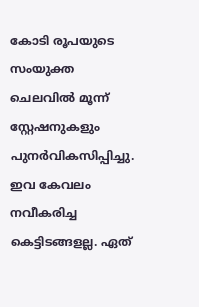കോടി രൂപയുടെ സംയുക്ത ചെലവിൽ മൂന്ന് സ്റ്റേഷനുകളും പുനർവികസിപ്പിച്ചു. ഇവ കേവലം നവീകരിച്ച കെട്ടിടങ്ങളല്ല. ഏത്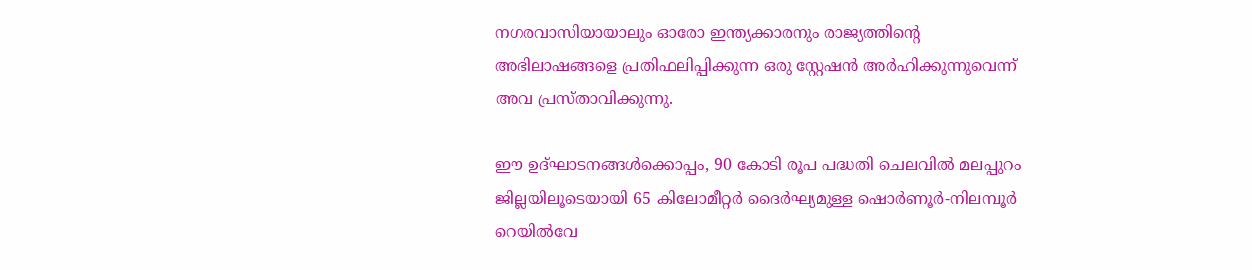നഗരവാസിയായാലും ഓരോ ഇന്ത്യക്കാരനും രാജ്യത്തിന്റെ അഭിലാഷങ്ങളെ പ്രതിഫലിപ്പിക്കുന്ന ഒരു സ്റ്റേഷൻ അർഹിക്കുന്നുവെന്ന് അവ പ്രസ്താവിക്കുന്നു.

ഈ ഉദ്ഘാടനങ്ങൾക്കൊപ്പം, 90 കോടി രൂപ പദ്ധതി ചെലവിൽ മലപ്പുറം ജില്ലയിലൂടെയായി 65 കിലോമീറ്റർ ദൈർഘ്യമുള്ള ഷൊർണൂർ-നിലമ്പൂർ റെയിൽവേ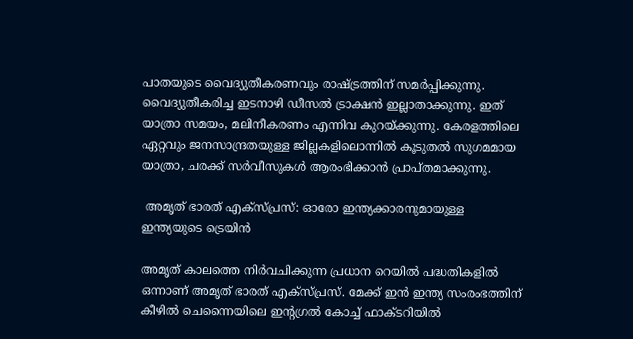പാതയുടെ വൈദ്യുതീകരണവും രാഷ്ട്രത്തിന് സമർപ്പിക്കുന്നു. വൈദ്യുതീകരിച്ച ഇടനാഴി ഡീസൽ ട്രാക്ഷൻ ഇല്ലാതാക്കുന്നു. ഇത് യാത്രാ സമയം, മലിനീകരണം എന്നിവ കുറയ്ക്കുന്നു. കേരളത്തിലെ ഏറ്റവും ജനസാന്ദ്രതയുള്ള ജില്ലകളിലൊന്നിൽ കൂടുതൽ സുഗമമായ യാത്രാ, ചരക്ക് സർവീസുകൾ ആരംഭിക്കാൻ പ്രാപ്തമാക്കുന്നു.

 അമൃത് ഭാരത് എക്സ്പ്രസ്: ഓരോ ഇന്ത്യക്കാരനുമായുള്ള ഇന്ത്യയുടെ ട്രെയിൻ

അമൃത് കാലത്തെ നിർവചിക്കുന്ന പ്രധാന റെയിൽ പദ്ധതികളിൽ ഒന്നാണ് അമൃത് ഭാരത് എക്സ്പ്രസ്. മേക്ക് ഇൻ ഇന്ത്യ സംരംഭത്തിന് കീഴിൽ ചെന്നൈയിലെ ഇന്റഗ്രൽ കോച്ച് ഫാക്ടറിയിൽ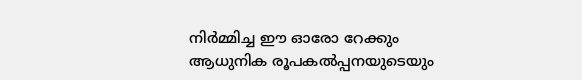നിർമ്മിച്ച ഈ ഓരോ റേക്കും ആധുനിക രൂപകൽപ്പനയുടെയും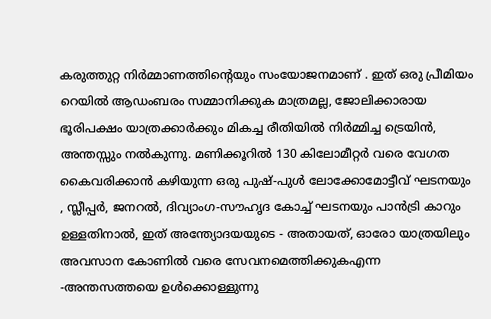കരുത്തുറ്റ നിർമ്മാണത്തിന്റെയും സംയോജനമാണ് . ഇത് ഒരു പ്രീമിയം റെയിൽ ആഡംബരം സമ്മാനിക്കുക മാത്രമല്ല, ജോലിക്കാരായ ഭൂരിപക്ഷം യാത്രക്കാർക്കും മികച്ച രീതിയിൽ നിർമ്മിച്ച ട്രെയിൻ, അന്തസ്സും നൽകുന്നു. മണിക്കൂറിൽ 130 കിലോമീറ്റർ വരെ വേഗത കൈവരിക്കാൻ കഴിയുന്ന ഒരു പുഷ്-പുൾ ലോക്കോമോട്ടീവ് ഘടനയും , സ്ലീപ്പർ, ജനറൽ, ദിവ്യാംഗ-സൗഹൃദ കോച്ച് ഘടനയും പാൻട്രി കാറും ഉള്ളതിനാൽ, ഇത് അന്ത്യോദയയുടെ - അതായത്, ഓരോ യാത്രയിലും അവസാന കോണിൽ വരെ സേവനമെത്തിക്കുകഎന്ന -അന്തസത്തയെ ഉൾക്കൊള്ളുന്നു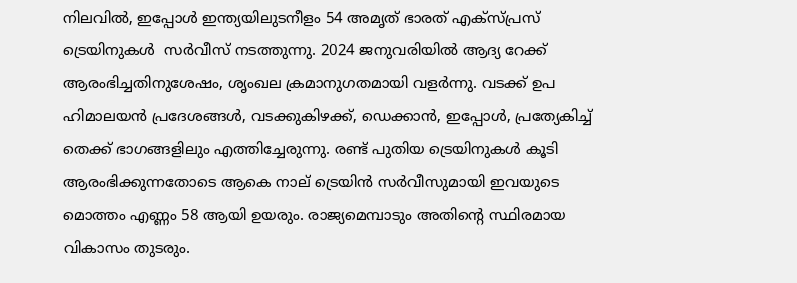നിലവിൽ, ഇപ്പോൾ ഇന്ത്യയിലുടനീളം 54 അമൃത് ഭാരത് എക്സ്പ്രസ് ട്രെയിനുകൾ  സർവീസ് നടത്തുന്നു. 2024 ജനുവരിയിൽ ആദ്യ റേക്ക് ആരംഭിച്ചതിനുശേഷം, ശൃംഖല ക്രമാനുഗതമായി വളർന്നു. വടക്ക് ഉപ ഹിമാലയൻ പ്രദേശങ്ങൾ, വടക്കുകിഴക്ക്, ഡെക്കാൻ, ഇപ്പോൾ, പ്രത്യേകിച്ച് തെക്ക് ഭാഗങ്ങളിലും എത്തിച്ചേരുന്നു. രണ്ട് പുതിയ ട്രെയിനുകൾ കൂടി ആരംഭിക്കുന്നതോടെ ആകെ നാല് ട്രെയിൻ സർവീസുമായി ഇവയുടെ മൊത്തം എണ്ണം 58 ആയി ഉയരും. രാജ്യമെമ്പാടും അതിന്റെ സ്ഥിരമായ വികാസം തുടരും.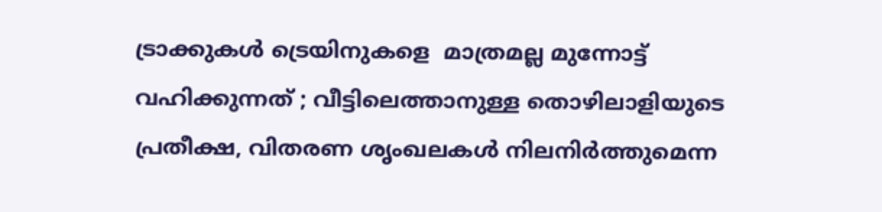ട്രാക്കുകൾ ട്രെയിനുകളെ  മാത്രമല്ല മുന്നോട്ട് വഹിക്കുന്നത് ; വീട്ടിലെത്താനുള്ള തൊഴിലാളിയുടെ പ്രതീക്ഷ, വിതരണ ശൃംഖലകൾ നിലനിർത്തുമെന്ന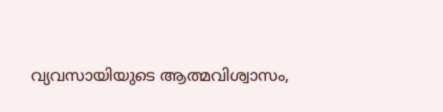വ്യവസായിയുടെ ആത്മവിശ്വാസം,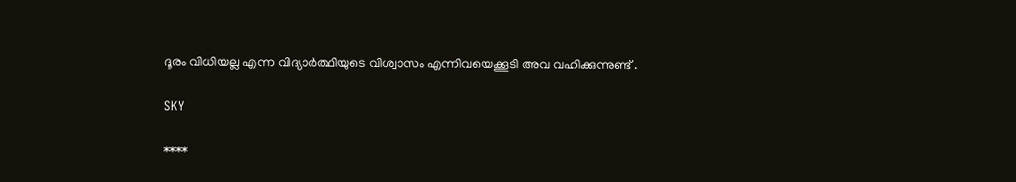ദൂരം വിധിയല്ല എന്ന വിദ്യാർത്ഥിയുടെ വിശ്വാസം എന്നിവയെക്കൂടി അവ വഹിക്കുന്നുണ്ട് .

SKY

****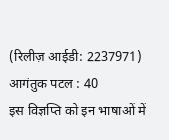(रिलीज़ आईडी: 2237971) आगंतुक पटल : 40
इस विज्ञप्ति को इन भाषाओं में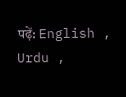पढ़ें: English , Urdu ,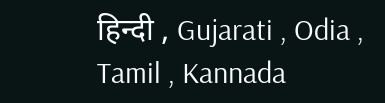हिन्दी , Gujarati , Odia , Tamil , Kannada